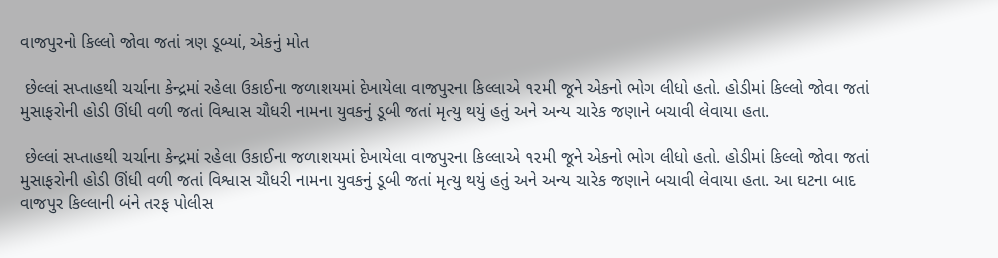વાજપુરનો કિલ્લો જોવા જતાં ત્રણ ડૂબ્યાં, એકનું મોત

 છેલ્લાં સપ્તાહથી ચર્ચાના કેન્દ્રમાં રહેલા ઉકાઈના જળાશયમાં દેખાયેલા વાજપુરના કિલ્લાએ ૧૨મી જૂને એકનો ભોગ લીધો હતો. હોડીમાં કિલ્લો જોવા જતાં મુસાફરોની હોડી ઊંધી વળી જતાં વિશ્વાસ ચૌધરી નામના યુવકનું ડૂબી જતાં મૃત્યુ થયું હતું અને અન્ય ચારેક જણાને બચાવી લેવાયા હતા.

 છેલ્લાં સપ્તાહથી ચર્ચાના કેન્દ્રમાં રહેલા ઉકાઈના જળાશયમાં દેખાયેલા વાજપુરના કિલ્લાએ ૧૨મી જૂને એકનો ભોગ લીધો હતો. હોડીમાં કિલ્લો જોવા જતાં મુસાફરોની હોડી ઊંધી વળી જતાં વિશ્વાસ ચૌધરી નામના યુવકનું ડૂબી જતાં મૃત્યુ થયું હતું અને અન્ય ચારેક જણાને બચાવી લેવાયા હતા. આ ઘટના બાદ વાજપુર કિલ્લાની બંને તરફ પોલીસ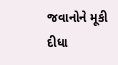જવાનોને મૂકી દીધા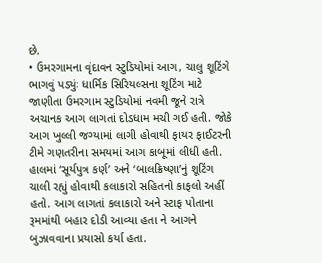છે.
• ઉમરગામના વૃંદાવન સ્ટુડિયોમાં આગ, ચાલુ શૂટિંગે ભાગવું પડ્યુંઃ ધાર્મિક સિરિયલ્સના શૂટિંગ માટે જાણીતા ઉમરગામ સ્ટુડિયોમાં નવમી જૂને રાત્રે અચાનક આગ લાગતાં દોડધામ મચી ગઈ હતી. જોકે આગ ખુલ્લી જગ્યામાં લાગી હોવાથી ફાયર ફાઈટરની ટીમે ગણતરીના સમયમાં આગ કાબૂમાં લીધી હતી. હાલમાં ‘સૂર્યપુત્ર કર્ણ’ અને ‘બાલક્રિષ્ણા’નું શૂટિંગ ચાલી રહ્યું હોવાથી કલાકારો સહિતનો કાફલો અહીં હતો. આગ લાગતાં કલાકારો અને સ્ટાફ પોતાના રૂમમાંથી બહાર દોડી આવ્યા હતા ને આગને બુઝાવવાના પ્રયાસો કર્યા હતા.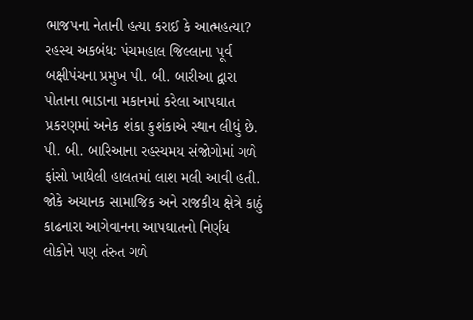ભાજપના નેતાની હત્યા કરાઈ કે આત્મહત્યા? રહસ્ય અકબંધઃ પંચમહાલ જિલ્લાના પૂર્વ બક્ષીપંચના પ્રમુખ પી. બી. બારીઆ દ્વારા પોતાના ભાડાના મકાનમાં કરેલા આપઘાત પ્રકરણમાં અનેક શંકા કુશંકાએ સ્થાન લીધું છે. પી. બી. બારિઆના રહસ્યમય સંજોગોમાં ગળે ફાંસો ખાધેલી હાલતમાં લાશ મલી આવી હતી. જોકે અચાનક સામાજિક અને રાજકીય ક્ષેત્રે કાઠું કાઢનારા આગેવાનના આપઘાતનો નિર્ણય લોકોને પણ તંરુત ગળે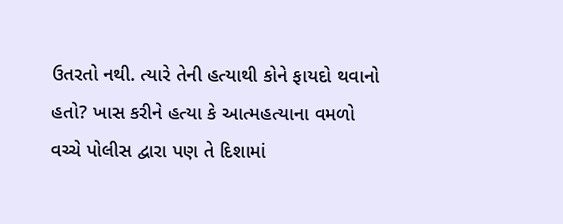ઉતરતો નથી. ત્યારે તેની હત્યાથી કોને ફાયદો થવાનો હતો? ખાસ કરીને હત્યા કે આત્મહત્યાના વમળો વચ્ચે પોલીસ દ્વારા પણ તે દિશામાં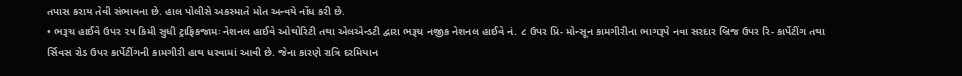તપાસ કરાય તેવી સંભાવના છે. હાલ પોલીસે અકસ્માતે મોત અન્વયે નોંધ કરી છે.
• ભરૂચ હાઈવે ઉપર ૨૫ કિમી સુધી ટ્રાફિકજામઃ નેશનલ હાઈવે ઓથોરિટી તથા એલએન્ડટી દ્વારા ભરૂચ નજીક નેશનલ હાઈવે નં. ૮ ઉપર પ્રિ- મોન્સૂન કામગીરીના ભાગરૂપે નવા સરદાર બ્રિજ ઉપર રિ- કાર્પેટીંગ તથા ર્સિવસ રોડ ઉપર કાર્પેટીંગની કામગીરી હાથ ધરવામાં આવી છે. જેના કારણે રાત્રિ દરમિયાન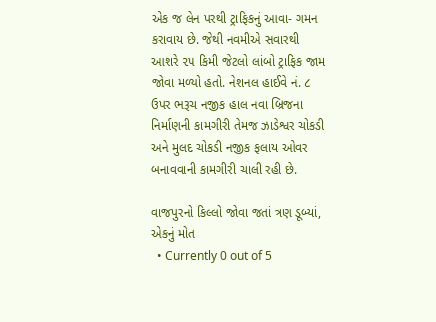એક જ લેન પરથી ટ્રાફિકનું આવા- ગમન કરાવાય છે. જેથી નવમીએ સવારથી આશરે ૨૫ કિમી જેટલો લાંબો ટ્રાફિક જામ જોવા મળ્યો હતો. નેશનલ હાઈવે નં. ૮ ઉપર ભરૂચ નજીક હાલ નવા બ્રિજના નિર્માણની કામગીરી તેમજ ઝાડેશ્વર ચોકડી અને મુલદ ચોકડી નજીક ફલાય ઓવર બનાવવાની કામગીરી ચાલી રહી છે.

વાજપુરનો કિલ્લો જોવા જતાં ત્રણ ડૂબ્યાં, એકનું મોત
  • Currently 0 out of 5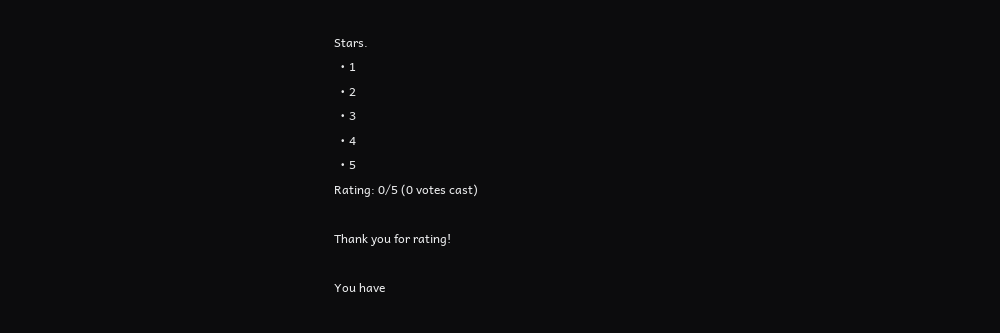Stars.
  • 1
  • 2
  • 3
  • 4
  • 5
Rating: 0/5 (0 votes cast)

Thank you for rating!

You have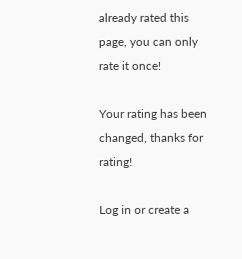already rated this page, you can only rate it once!

Your rating has been changed, thanks for rating!

Log in or create a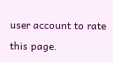user account to rate this page.